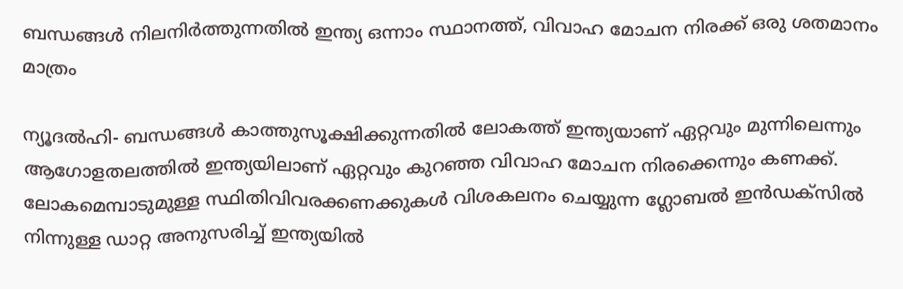ബന്ധങ്ങള്‍ നിലനിര്‍ത്തുന്നതില്‍ ഇന്ത്യ ഒന്നാം സ്ഥാനത്ത്, വിവാഹ മോചന നിരക്ക് ഒരു ശതമാനം മാത്രം

ന്യൂദല്‍ഹി- ബന്ധങ്ങള്‍ കാത്തുസൂക്ഷിക്കുന്നതില്‍ ലോകത്ത് ഇന്ത്യയാണ് ഏറ്റവും മുന്നിലെന്നും ആഗോളതലത്തില്‍ ഇന്ത്യയിലാണ് ഏറ്റവും കുറഞ്ഞ വിവാഹ മോചന നിരക്കെന്നും കണക്ക്.
ലോകമെമ്പാടുമുള്ള സ്ഥിതിവിവരക്കണക്കുകള്‍ വിശകലനം ചെയ്യുന്ന ഗ്ലോബല്‍ ഇന്‍ഡക്‌സില്‍ നിന്നുള്ള ഡാറ്റ അനുസരിച്ച് ഇന്ത്യയില്‍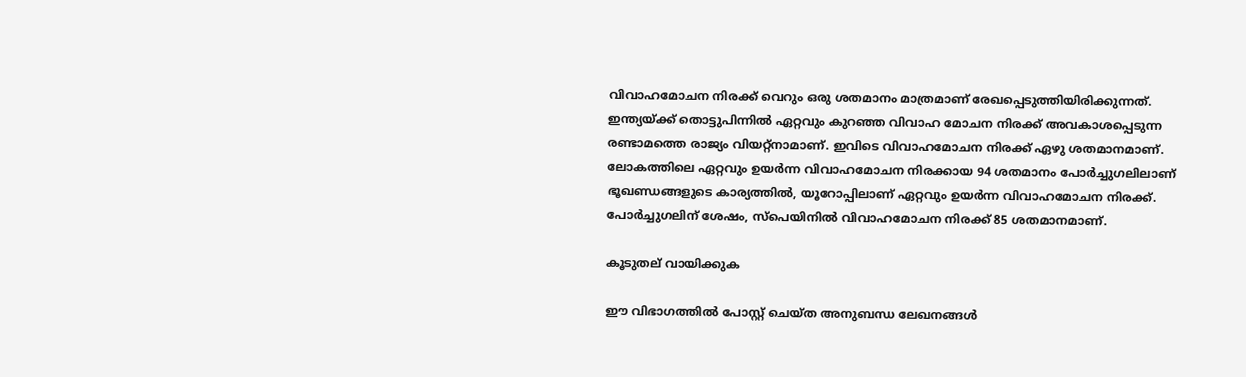വിവാഹമോചന നിരക്ക് വെറും ഒരു ശതമാനം മാത്രമാണ് രേഖപ്പെടുത്തിയിരിക്കുന്നത്.
ഇന്ത്യയ്ക്ക് തൊട്ടുപിന്നില്‍ ഏറ്റവും കുറഞ്ഞ വിവാഹ മോചന നിരക്ക് അവകാശപ്പെടുന്ന  രണ്ടാമത്തെ രാജ്യം വിയറ്റ്‌നാമാണ്. ഇവിടെ വിവാഹമോചന നിരക്ക് ഏഴു ശതമാനമാണ്.
ലോകത്തിലെ ഏറ്റവും ഉയര്‍ന്ന വിവാഹമോചന നിരക്കായ 94 ശതമാനം പോര്‍ച്ചുഗലിലാണ്
ഭൂഖണ്ഡങ്ങളുടെ കാര്യത്തില്‍, യൂറോപ്പിലാണ് ഏറ്റവും ഉയര്‍ന്ന വിവാഹമോചന നിരക്ക്. പോര്‍ച്ചുഗലിന് ശേഷം, സ്‌പെയിനില്‍ വിവാഹമോചന നിരക്ക് 85 ശതമാനമാണ്.

കൂടുതല് വായിക്കുക

ഈ വിഭാഗത്തിൽ പോസ്റ്റ് ചെയ്ത അനുബന്ധ ലേഖനങ്ങൾ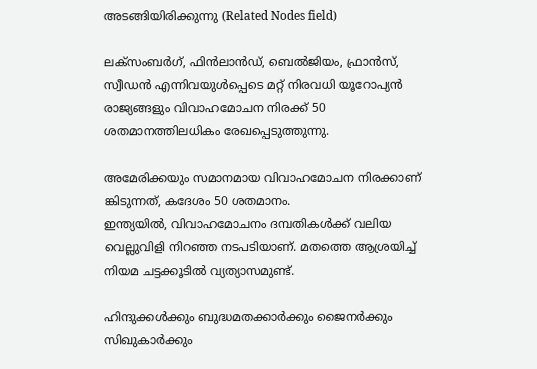അടങ്ങിയിരിക്കുന്നു (Related Nodes field)

ലക്‌സംബര്‍ഗ്, ഫിന്‍ലാന്‍ഡ്, ബെല്‍ജിയം, ഫ്രാന്‍സ്, സ്വീഡന്‍ എന്നിവയുള്‍പ്പെടെ മറ്റ് നിരവധി യൂറോപ്യന്‍ രാജ്യങ്ങളും വിവാഹമോചന നിരക്ക് 50 ശതമാനത്തിലധികം രേഖപ്പെടുത്തുന്നു.

അമേരിക്കയും സമാനമായ വിവാഹമോചന നിരക്കാണ് ങ്കിടുന്നത്, കദേശം 50 ശതമാനം.
ഇന്ത്യയില്‍, വിവാഹമോചനം ദമ്പതികള്‍ക്ക് വലിയ വെല്ലുവിളി നിറഞ്ഞ നടപടിയാണ്. മതത്തെ ആശ്രയിച്ച് നിയമ ചട്ടക്കൂടില്‍ വ്യത്യാസമുണ്ട്.

ഹിന്ദുക്കള്‍ക്കും ബുദ്ധമതക്കാര്‍ക്കും ജൈനര്‍ക്കും സിഖുകാര്‍ക്കും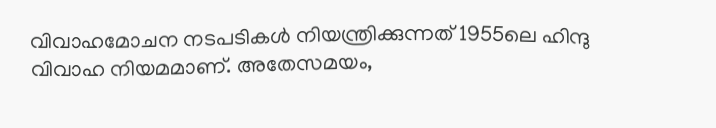വിവാഹമോചന നടപടികള്‍ നിയന്ത്രിക്കുന്നത് 1955ലെ ഹിന്ദു വിവാഹ നിയമമാണ്. അതേസമയം,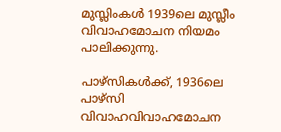മുസ്ലിംകള്‍ 1939ലെ മുസ്ലീം വിവാഹമോചന നിയമം പാലിക്കുന്നു.

പാഴ്‌സികള്‍ക്ക്, 1936ലെ പാഴ്‌സി വിവാഹവിവാഹമോചന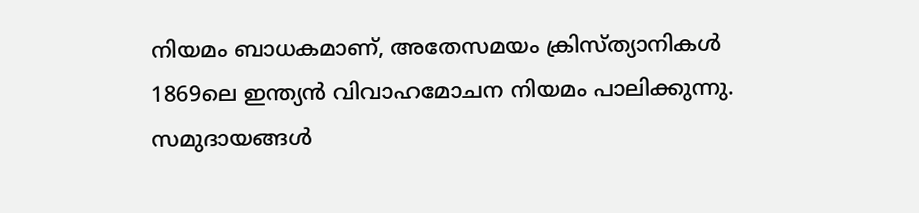നിയമം ബാധകമാണ്, അതേസമയം ക്രിസ്ത്യാനികള്‍ 1869ലെ ഇന്ത്യന്‍ വിവാഹമോചന നിയമം പാലിക്കുന്നു. സമുദായങ്ങള്‍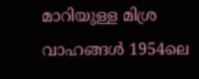മാറിയുള്ള മിശ്ര വാഹങ്ങള്‍ 1954ലെ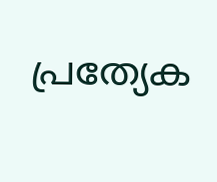പ്രത്യേക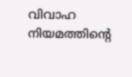വിവാഹ നിയമത്തിന്റെ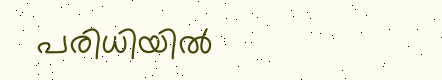പരിധിയില്‍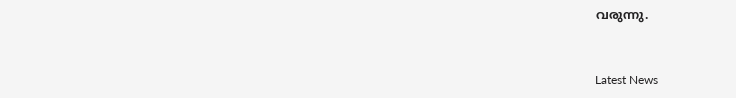വരുന്നു.



Latest News